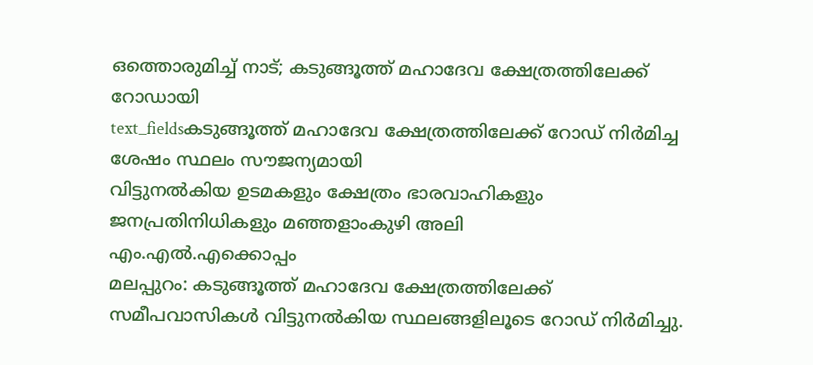ഒത്തൊരുമിച്ച് നാട്; കടുങ്ങൂത്ത് മഹാദേവ ക്ഷേത്രത്തിലേക്ക് റോഡായി
text_fieldsകടുങ്ങൂത്ത് മഹാദേവ ക്ഷേത്രത്തിലേക്ക് റോഡ് നിർമിച്ച ശേഷം സ്ഥലം സൗജന്യമായി
വിട്ടുനൽകിയ ഉടമകളും ക്ഷേത്രം ഭാരവാഹികളും ജനപ്രതിനിധികളും മഞ്ഞളാംകുഴി അലി
എം.എൽ.എക്കൊപ്പം
മലപ്പുറം: കടുങ്ങൂത്ത് മഹാദേവ ക്ഷേത്രത്തിലേക്ക് സമീപവാസികൾ വിട്ടുനൽകിയ സ്ഥലങ്ങളിലൂടെ റോഡ് നിർമിച്ചു.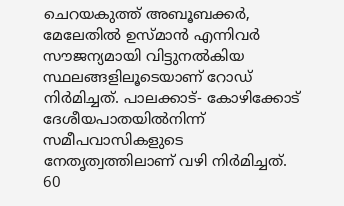ചെറയകുത്ത് അബൂബക്കർ, മേലേതിൽ ഉസ്മാൻ എന്നിവർ സൗജന്യമായി വിട്ടുനൽകിയ സ്ഥലങ്ങളിലൂടെയാണ് റോഡ് നിർമിച്ചത്. പാലക്കാട്- കോഴിക്കോട് ദേശീയപാതയിൽനിന്ന് സമീപവാസികളുടെ നേതൃത്വത്തിലാണ് വഴി നിർമിച്ചത്. 60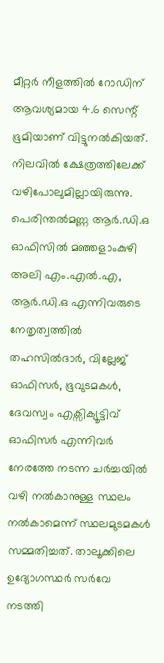മീറ്റർ നീളത്തിൽ റോഡിന് ആവശ്യമായ 4.6 സെന്റ് ഭൂമിയാണ് വിട്ടുനൽകിയത്. നിലവിൽ ക്ഷേത്രത്തിലേക്ക് വഴിപോലുമില്ലായിരുന്നു. പെരിന്തൽമണ്ണ ആർ.ഡി.ഒ ഓഫിസിൽ മഞ്ഞളാംകുഴി അലി എം.എൽ.എ, ആർ.ഡി.ഒ എന്നിവരുടെ നേതൃത്വത്തിൽ തഹസിൽദാർ, വില്ലേജ് ഓഫിസർ, ഭൂവുടമകൾ, ദേവസ്വം എക്സിക്യൂട്ടിവ് ഓഫിസർ എന്നിവർ നേരത്തേ നടന്ന ചർച്ചയിൽ വഴി നൽകാനുള്ള സ്ഥലം നൽകാമെന്ന് സ്ഥലമുടമകൾ സമ്മതിച്ചത്. താലൂക്കിലെ ഉദ്യോഗസ്ഥർ സർവേ നടത്തി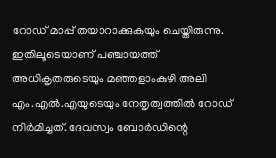റോഡ് മാപ്പ് തയാറാക്കുകയും ചെയ്തിരുന്നു.
ഇതിലൂടെയാണ് പഞ്ചായത്ത് അധികൃതരുടെയും മഞ്ഞളാംകുഴി അലി എം.എൽ.എയുടെയും നേതൃത്വത്തിൽ റോഡ് നിർമിച്ചത്. ദേവസ്വം ബോർഡിന്റെ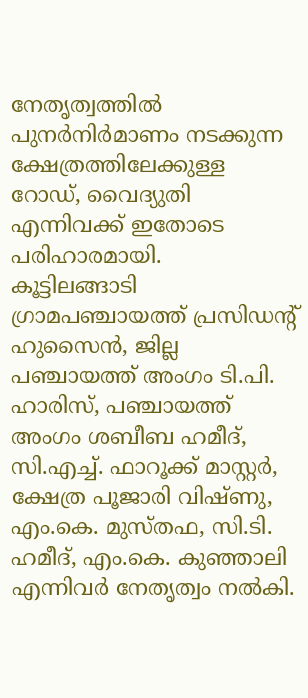നേതൃത്വത്തിൽ പുനർനിർമാണം നടക്കുന്ന ക്ഷേത്രത്തിലേക്കുള്ള റോഡ്, വൈദ്യുതി എന്നിവക്ക് ഇതോടെ പരിഹാരമായി.
കൂട്ടിലങ്ങാടി ഗ്രാമപഞ്ചായത്ത് പ്രസിഡന്റ് ഹുസൈൻ, ജില്ല പഞ്ചായത്ത് അംഗം ടി.പി. ഹാരിസ്, പഞ്ചായത്ത് അംഗം ശബീബ ഹമീദ്, സി.എച്ച്. ഫാറൂക്ക് മാസ്റ്റർ, ക്ഷേത്ര പൂജാരി വിഷ്ണു, എം.കെ. മുസ്തഫ, സി.ടി. ഹമീദ്, എം.കെ. കുഞ്ഞാലി എന്നിവർ നേതൃത്വം നൽകി.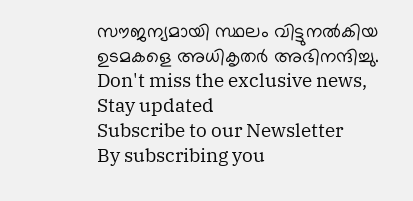സൗജന്യമായി സ്ഥലം വിട്ടുനൽകിയ ഉടമകളെ അധികൃതർ അഭിനന്ദിച്ചു.
Don't miss the exclusive news, Stay updated
Subscribe to our Newsletter
By subscribing you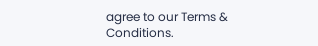agree to our Terms & Conditions.